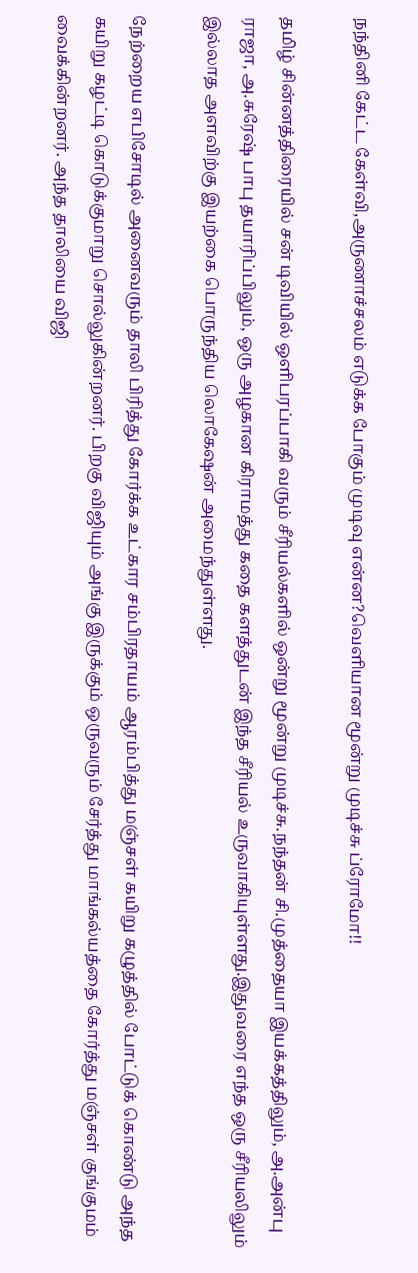நந்தினி கேட்ட கேள்வி,அருணாச்சலம் எடுக்க போகும் முடிவு என்ன?வெளியான மூன்று முடிச்சு ப்ரோமோ!!

தமிழ் சின்னத்திரையில் சன் டிவியில் ஒளிபரப்பாகி வரும் சீரியல்களில் ஒன்று மூன்று முடிச்சு.நந்தன் சி.முத்தையா இயக்கத்திலும், அ.அன்பு ராஜா, அ.சுரேஷ் பாபு தயாரிப்பிலும், ஒரு அழகான கிராமத்து கதை களத்துடன் இந்த சீரியல் உருவாகியுள்ளது.இதுவரை எந்த ஒரு சீரியலிலும் இல்லாத அளவிற்கு இயற்கை பொருந்திய லொகேஷன் அமைந்துள்ளது.

நேற்றைய எபிசோடில் அனைவரும் தாலி பிரித்து கோர்க்க உட்கார சம்பிரதாயம் ஆரம்பித்து மஞ்சள் கயிறு கழுத்தில் போட்டுக் கொண்டு அந்த கயிறு கழட்டி கொடுக்குமாறு சொல்லுகின்றனர். பிறகு விஜியும் அங்கு இருக்கும் ஒருவரும் சேர்த்து மாங்கல்யத்தை கோர்த்து மஞ்சள் குங்குமம் வைக்கின்றனர். அந்த தாலியை விஜி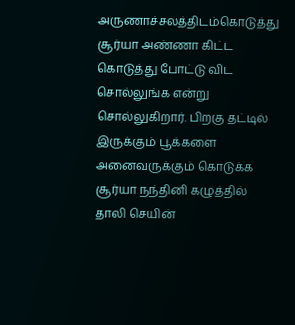அருணாச்சலத்திடம்கொடுத்து சூர்யா அண்ணா கிட்ட கொடுத்து போட்டு விட சொல்லுங்க என்று சொல்லுகிறார். பிறகு தட்டில் இருக்கும் பூக்களை அனைவருக்கும் கொடுக்க சூர்யா நந்தினி கழுத்தில் தாலி செயின்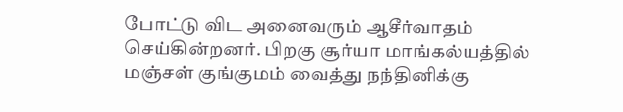போட்டு விட அனைவரும் ஆசீர்வாதம் செய்கின்றனர். பிறகு சூர்யா மாங்கல்யத்தில் மஞ்சள் குங்குமம் வைத்து நந்தினிக்கு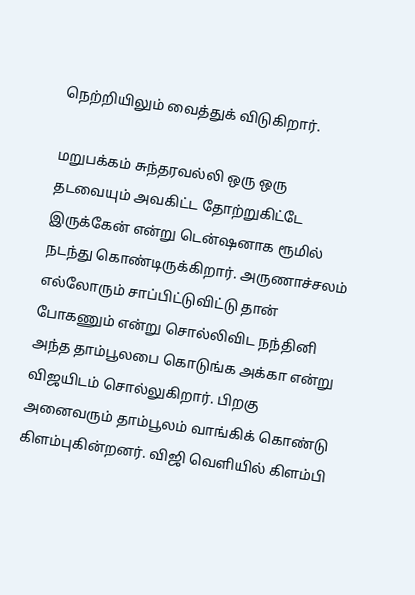நெற்றியிலும் வைத்துக் விடுகிறார்.

மறுபக்கம் சுந்தரவல்லி ஒரு ஒரு தடவையும் அவகிட்ட தோற்றுகிட்டே இருக்கேன் என்று டென்ஷனாக ரூமில் நடந்து கொண்டிருக்கிறார். அருணாச்சலம் எல்லோரும் சாப்பிட்டுவிட்டு தான் போகணும் என்று சொல்லிவிட நந்தினி அந்த தாம்பூலபை கொடுங்க அக்கா என்று விஜயிடம் சொல்லுகிறார். பிறகு அனைவரும் தாம்பூலம் வாங்கிக் கொண்டு கிளம்புகின்றனர். விஜி வெளியில் கிளம்பி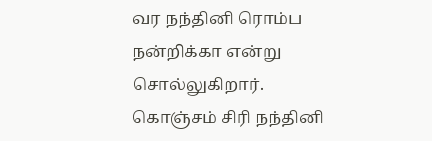வர நந்தினி ரொம்ப நன்றிக்கா என்று சொல்லுகிறார். கொஞ்சம் சிரி நந்தினி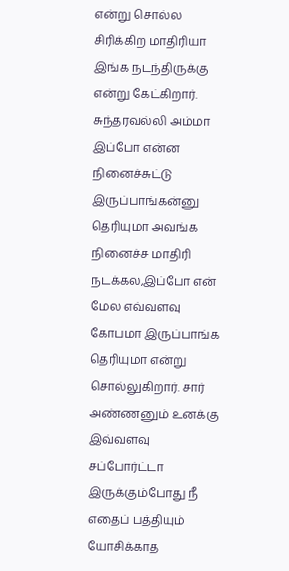என்று சொல்ல சிரிக்கிற மாதிரியா இங்க நடந்திருக்கு என்று கேட்கிறார். சுந்தரவல்லி அம்மா இப்போ என்ன நினைச்சுட்டு இருப்பாங்கன்னு தெரியுமா அவங்க நினைச்ச மாதிரி நடக்கல,இப்போ என் மேல எவ்வளவு கோபமா இருப்பாங்க தெரியுமா என்று சொல்லுகிறார். சார் அண்ணனும் உனக்கு இவ்வளவு சப்போர்ட்டா இருக்கும்போது நீ எதைப் பத்தியும் யோசிக்காத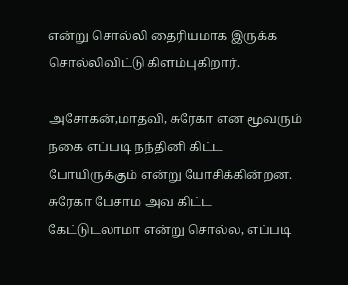என்று சொல்லி தைரியமாக இருக்க சொல்லிவிட்டு கிளம்புகிறார்.

அசோகன்,மாதவி, சுரேகா என மூவரும் நகை எப்படி நந்தினி கிட்ட போயிருக்கும் என்று யோசிக்கின்றன. சுரேகா பேசாம அவ கிட்ட கேட்டுடலாமா என்று சொல்ல, எப்படி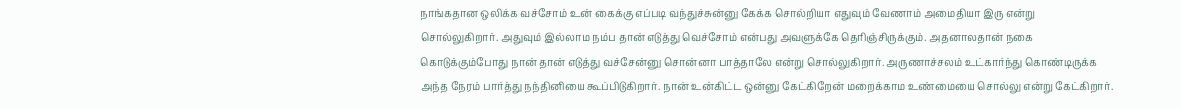நாங்கதான ஒலிக்க வச்சோம் உன் கைக்கு எப்படி வந்துச்சுன்னு கேக்க சொல்றியா எதுவும் வேணாம் அமைதியா இரு என்று சொல்லுகிறார். அதுவும் இல்லாம நம்ப தான் எடுத்து வெச்சோம் என்பது அவளுக்கே தெரிஞ்சிருக்கும். அதனாலதான் நகை கொடுக்கும்போது நான் தான் எடுத்து வச்சேன்னு சொன்னா பாத்தாலே என்று சொல்லுகிறார். அருணாச்சலம் உட்கார்ந்து கொண்டிருக்க அந்த நேரம் பார்த்து நந்தினியை கூப்பிடுகிறார். நான் உன்கிட்ட ஒன்னு கேட்கிறேன் மறைக்காம உண்மையை சொல்லு என்று கேட்கிறார்.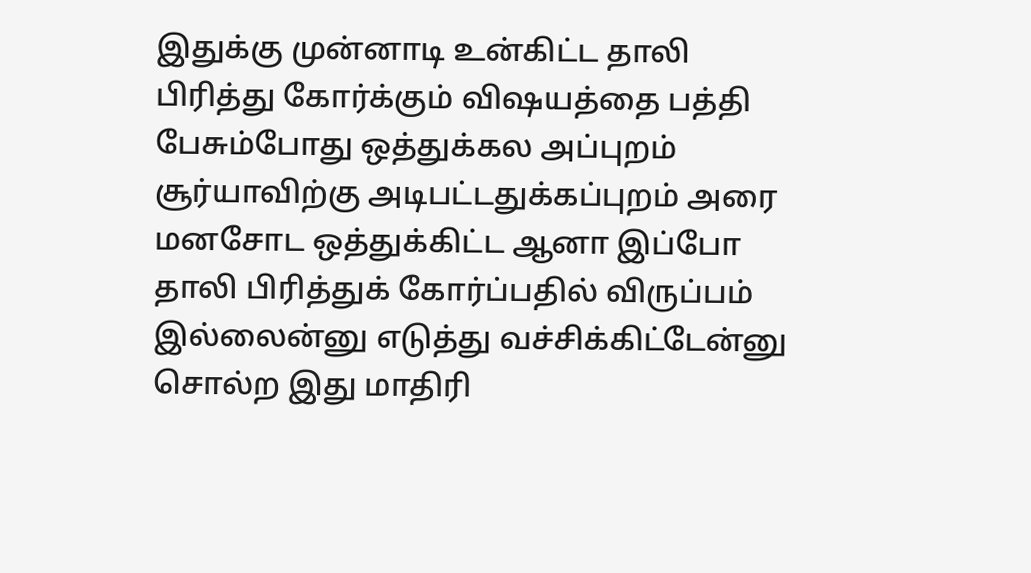இதுக்கு முன்னாடி உன்கிட்ட தாலி பிரித்து கோர்க்கும் விஷயத்தை பத்தி பேசும்போது ஒத்துக்கல அப்புறம் சூர்யாவிற்கு அடிபட்டதுக்கப்புறம் அரை மனசோட ஒத்துக்கிட்ட ஆனா இப்போ தாலி பிரித்துக் கோர்ப்பதில் விருப்பம் இல்லைன்னு எடுத்து வச்சிக்கிட்டேன்னு சொல்ற இது மாதிரி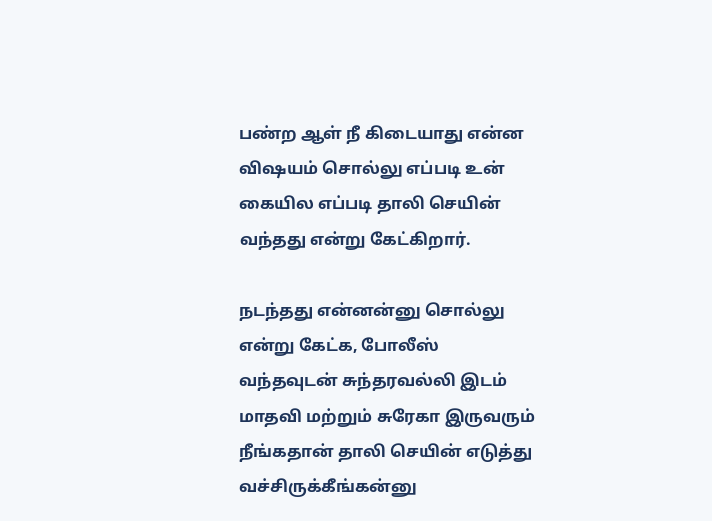பண்ற ஆள் நீ கிடையாது என்ன விஷயம் சொல்லு எப்படி உன் கையில எப்படி தாலி செயின் வந்தது என்று கேட்கிறார்.

நடந்தது என்னன்னு சொல்லு என்று கேட்க, போலீஸ் வந்தவுடன் சுந்தரவல்லி இடம் மாதவி மற்றும் சுரேகா இருவரும் நீங்கதான் தாலி செயின் எடுத்து வச்சிருக்கீங்கன்னு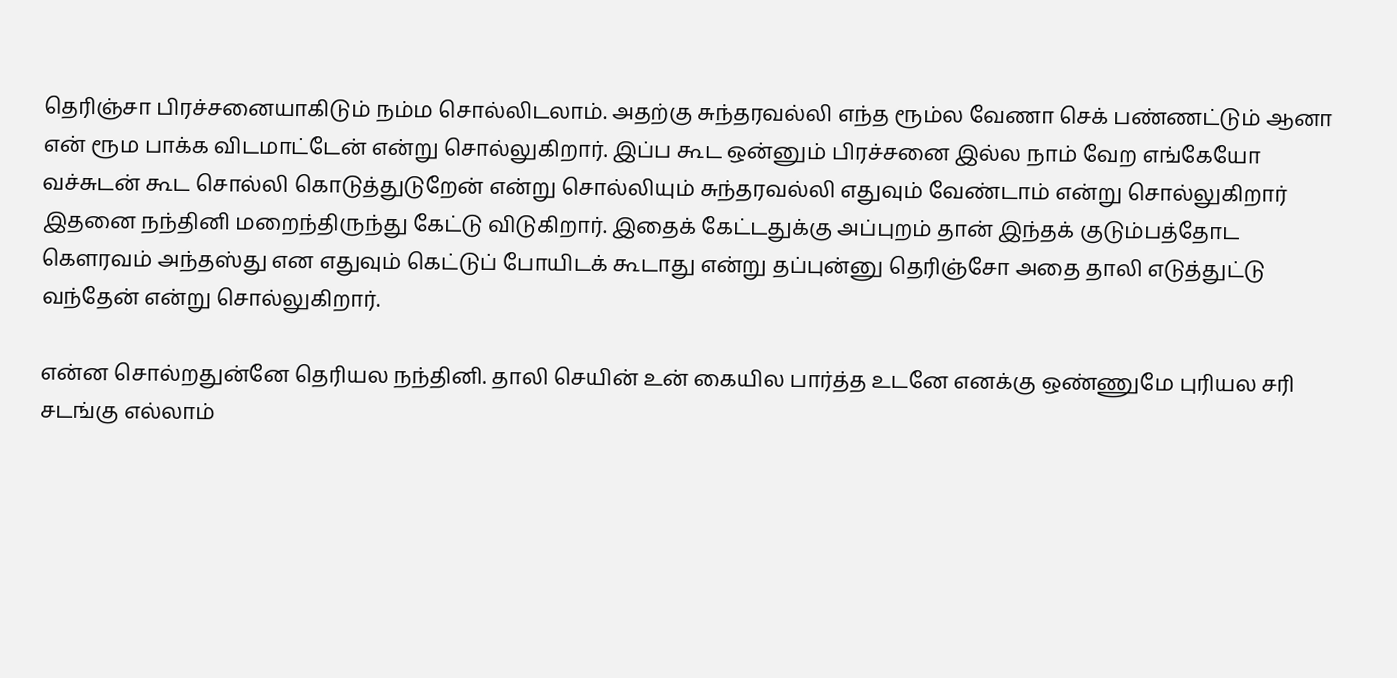தெரிஞ்சா பிரச்சனையாகிடும் நம்ம சொல்லிடலாம். அதற்கு சுந்தரவல்லி எந்த ரூம்ல வேணா செக் பண்ணட்டும் ஆனா என் ரூம பாக்க விடமாட்டேன் என்று சொல்லுகிறார். இப்ப கூட ஒன்னும் பிரச்சனை இல்ல நாம் வேற எங்கேயோ வச்சுடன் கூட சொல்லி கொடுத்துடுறேன் என்று சொல்லியும் சுந்தரவல்லி எதுவும் வேண்டாம் என்று சொல்லுகிறார் இதனை நந்தினி மறைந்திருந்து கேட்டு விடுகிறார். இதைக் கேட்டதுக்கு அப்புறம் தான் இந்தக் குடும்பத்தோட கௌரவம் அந்தஸ்து என எதுவும் கெட்டுப் போயிடக் கூடாது என்று தப்புன்னு தெரிஞ்சோ அதை தாலி எடுத்துட்டு வந்தேன் என்று சொல்லுகிறார்.

என்ன சொல்றதுன்னே தெரியல நந்தினி. தாலி செயின் உன் கையில பார்த்த உடனே எனக்கு ஒண்ணுமே புரியல சரி சடங்கு எல்லாம்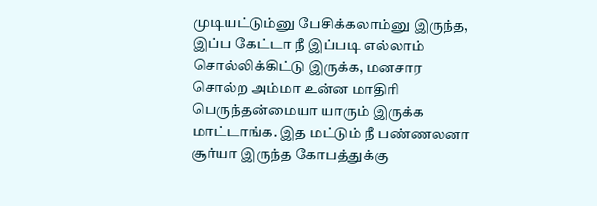முடியட்டும்னு பேசிக்கலாம்னு இருந்த, இப்ப கேட்டா நீ இப்படி எல்லாம் சொல்லிக்கிட்டு இருக்க, மனசார சொல்ற அம்மா உன்ன மாதிரி பெருந்தன்மையா யாரும் இருக்க மாட்டாங்க. இத மட்டும் நீ பண்ணலனா சூர்யா இருந்த கோபத்துக்கு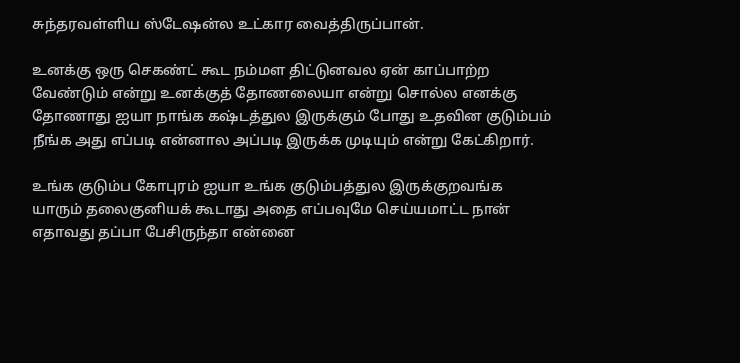சுந்தரவள்ளிய ஸ்டேஷன்ல உட்கார வைத்திருப்பான்.

உனக்கு ஒரு செகண்ட் கூட நம்மள திட்டுனவல ஏன் காப்பாற்ற வேண்டும் என்று உனக்குத் தோணலையா என்று சொல்ல எனக்கு தோணாது ஐயா நாங்க கஷ்டத்துல இருக்கும் போது உதவின குடும்பம் நீங்க அது எப்படி என்னால அப்படி இருக்க முடியும் என்று கேட்கிறார்.

உங்க குடும்ப கோபுரம் ஐயா உங்க குடும்பத்துல இருக்குறவங்க யாரும் தலைகுனியக் கூடாது அதை எப்பவுமே செய்யமாட்ட நான் எதாவது தப்பா பேசிருந்தா என்னை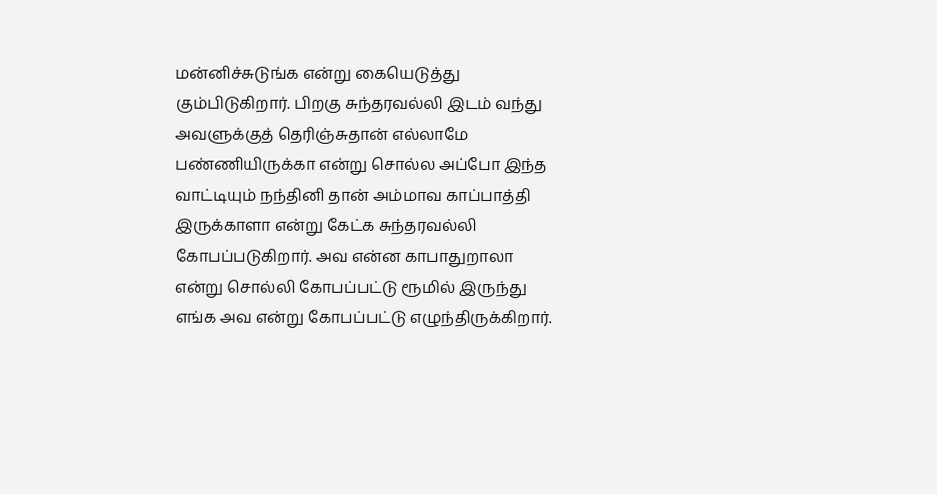மன்னிச்சுடுங்க என்று கையெடுத்து கும்பிடுகிறார். பிறகு சுந்தரவல்லி இடம் வந்து அவளுக்குத் தெரிஞ்சுதான் எல்லாமே பண்ணியிருக்கா என்று சொல்ல அப்போ இந்த வாட்டியும் நந்தினி தான் அம்மாவ காப்பாத்தி இருக்காளா என்று கேட்க சுந்தரவல்லி கோபப்படுகிறார். அவ என்ன காபாதுறாலா என்று சொல்லி கோபப்பட்டு ரூமில் இருந்து எங்க அவ என்று கோபப்பட்டு எழுந்திருக்கிறார்.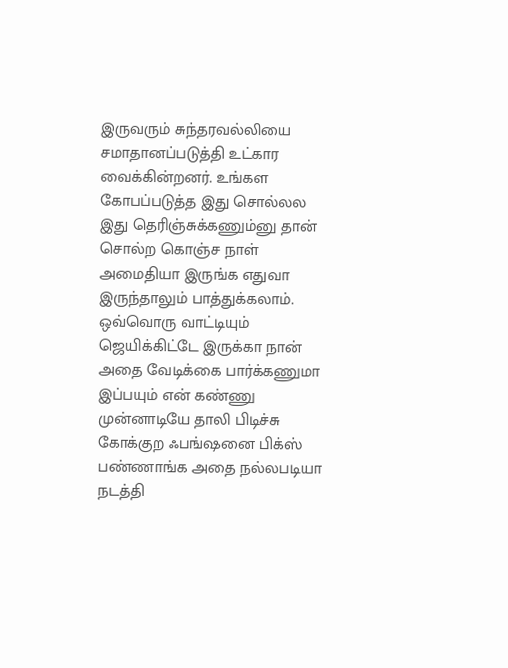இருவரும் சுந்தரவல்லியை சமாதானப்படுத்தி உட்கார வைக்கின்றனர். உங்கள கோபப்படுத்த இது சொல்லல இது தெரிஞ்சுக்கணும்னு தான் சொல்ற கொஞ்ச நாள் அமைதியா இருங்க எதுவா இருந்தாலும் பாத்துக்கலாம். ஒவ்வொரு வாட்டியும் ஜெயிக்கிட்டே இருக்கா நான் அதை வேடிக்கை பார்க்கணுமா இப்பயும் என் கண்ணு முன்னாடியே தாலி பிடிச்சு கோக்குற ஃபங்ஷனை பிக்ஸ் பண்ணாங்க அதை நல்லபடியா நடத்தி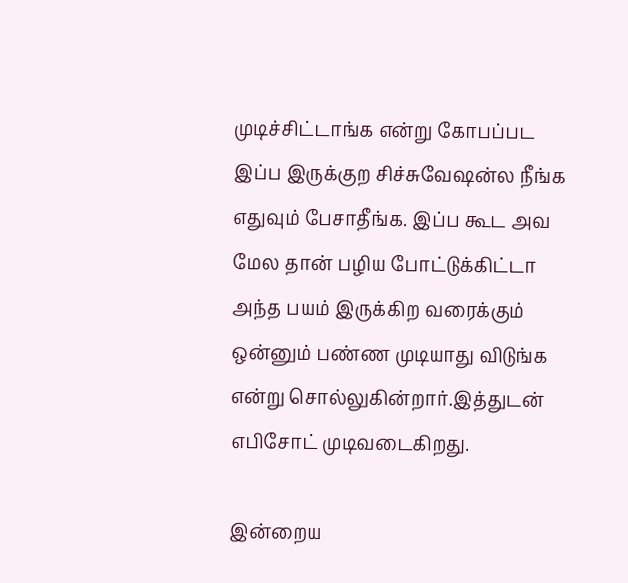முடிச்சிட்டாங்க என்று கோபப்பட இப்ப இருக்குற சிச்சுவேஷன்ல நீங்க எதுவும் பேசாதீங்க. இப்ப கூட அவ மேல தான் பழிய போட்டுக்கிட்டா அந்த பயம் இருக்கிற வரைக்கும் ஒன்னும் பண்ண முடியாது விடுங்க என்று சொல்லுகின்றார்.இத்துடன் எபிசோட் முடிவடைகிறது.

இன்றைய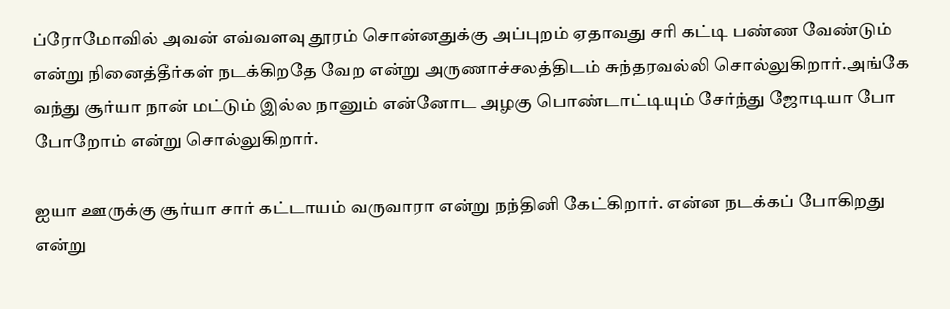ப்ரோமோவில் அவன் எவ்வளவு தூரம் சொன்னதுக்கு அப்புறம் ஏதாவது சரி கட்டி பண்ண வேண்டும் என்று நினைத்தீர்கள் நடக்கிறதே வேற என்று அருணாச்சலத்திடம் சுந்தரவல்லி சொல்லுகிறார்.அங்கே வந்து சூர்யா நான் மட்டும் இல்ல நானும் என்னோட அழகு பொண்டாட்டியும் சேர்ந்து ஜோடியா போ போறோம் என்று சொல்லுகிறார்.

ஐயா ஊருக்கு சூர்யா சார் கட்டாயம் வருவாரா என்று நந்தினி கேட்கிறார். என்ன நடக்கப் போகிறது என்று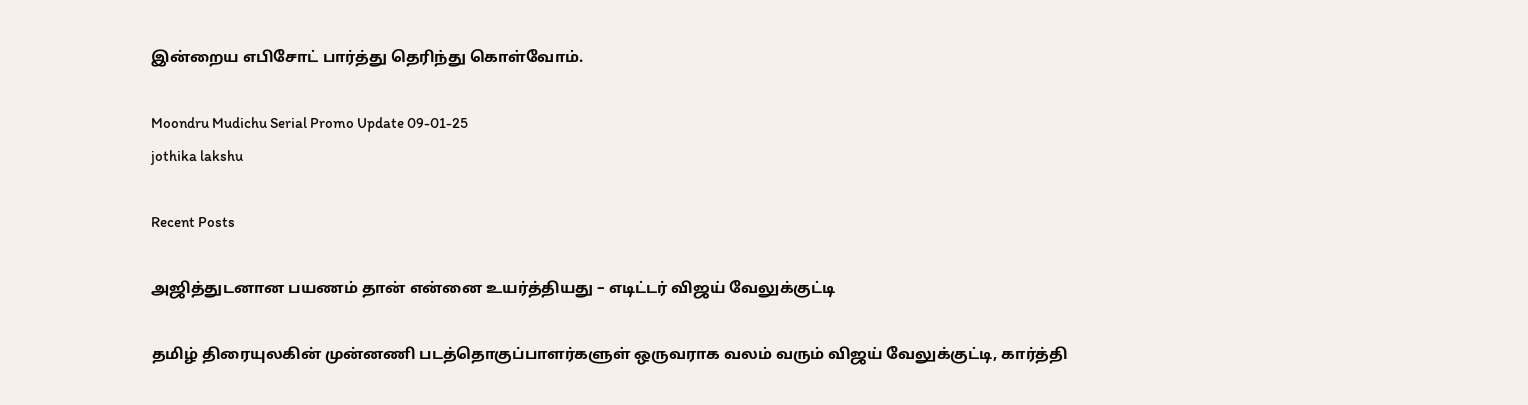இன்றைய எபிசோட் பார்த்து தெரிந்து கொள்வோம்.

Moondru Mudichu Serial Promo Update 09-01-25
jothika lakshu

Recent Posts

அஜித்துடனான பயணம் தான் என்னை உயர்த்தியது – எடிட்டர் விஜய் வேலுக்குட்டி

தமிழ் திரையுலகின் முன்னணி படத்தொகுப்பாளர்களுள் ஒருவராக வலம் வரும் விஜய் வேலுக்குட்டி, கார்த்தி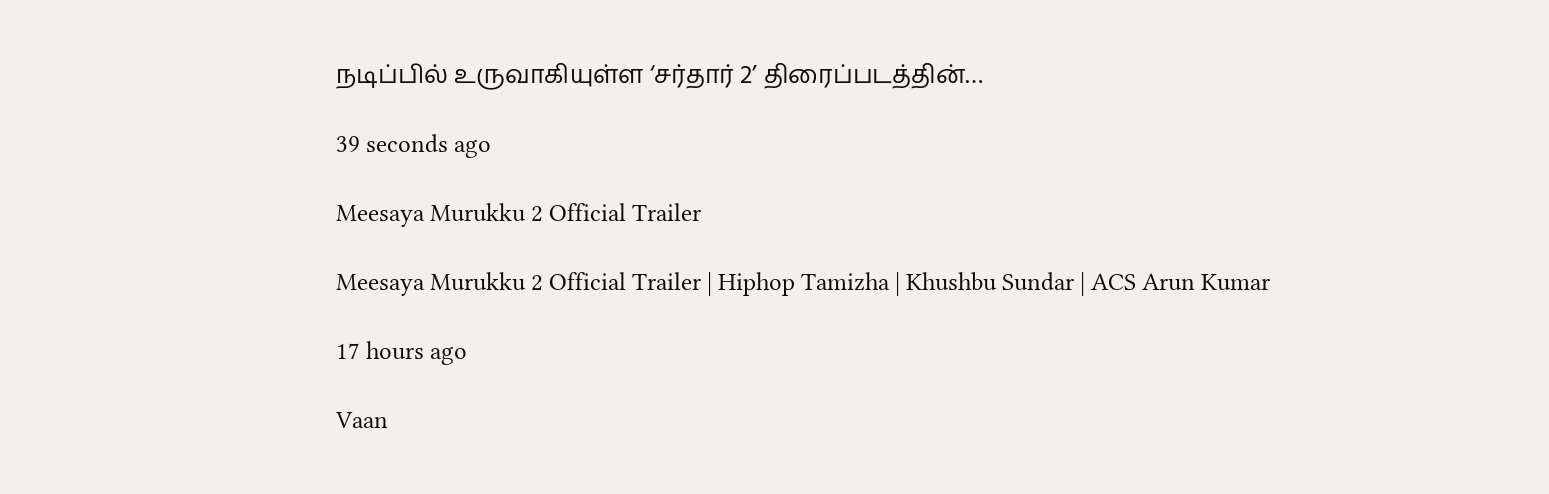நடிப்பில் உருவாகியுள்ள ‘சர்தார் 2’ திரைப்படத்தின்…

39 seconds ago

Meesaya Murukku 2 Official Trailer

Meesaya Murukku 2 Official Trailer | Hiphop Tamizha | Khushbu Sundar | ACS Arun Kumar

17 hours ago

Vaan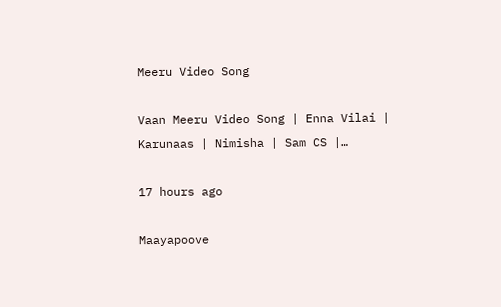Meeru Video Song

Vaan Meeru Video Song | Enna Vilai | Karunaas | Nimisha | Sam CS |…

17 hours ago

Maayapoove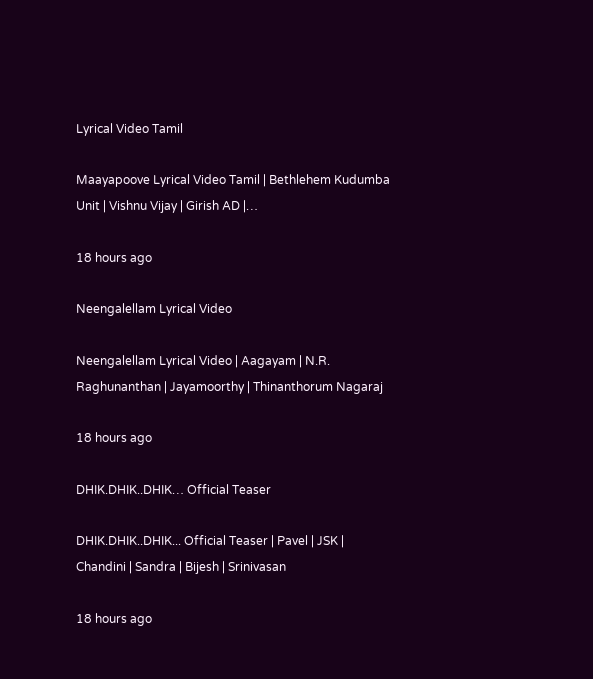Lyrical Video Tamil

Maayapoove Lyrical Video Tamil | Bethlehem Kudumba Unit | Vishnu Vijay | Girish AD |…

18 hours ago

Neengalellam Lyrical Video

Neengalellam Lyrical Video | Aagayam | N.R. Raghunanthan | Jayamoorthy | Thinanthorum Nagaraj

18 hours ago

DHIK.DHIK..DHIK… Official Teaser

DHIK.DHIK..DHIK... Official Teaser | Pavel | JSK | Chandini | Sandra | Bijesh | Srinivasan

18 hours ago